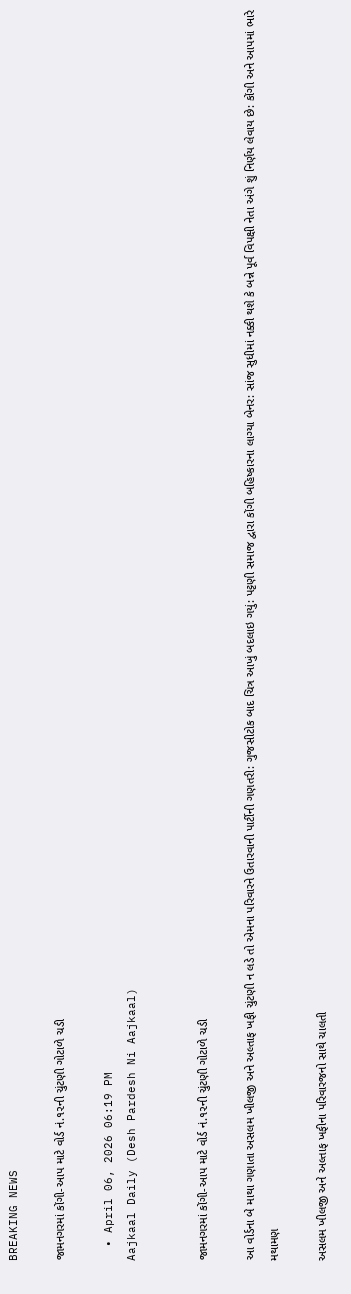BREAKING NEWS

જામનગરમાં કોંગી-આપ માટે વોર્ડ નં.૧૨ની ચુંટણી ગોટાળે ચડી

  • April 06, 2026 06:19 PM
Aajkaal Daily (Desh Pardesh Ni Aajkaal)


જામનગરમાં કોંગી-આપ માટે વોર્ડ નં.૧૨ની ચુંટણી ગોટાળે ચડી

આ વોર્ડના બે માથા ગણાતા અસલમ ખીલજી અને અલ્તાફ ખફી ચુંટણી ન લડે તો એમના પરિવારને ઉતારવાની પાર્ટીની ગણતરી: ગુજસીટોક બાદ ચિત્ર આખું બદલાઇ ગયું: પટ્ટણી સમાજ દ્વારા કોંગી બહિષ્કારના લાગ્યા બેનર: સાંજ સુધીમાં નક્કી થશે કે બન્ને પૂર્વ વિપક્ષી નેતા અંગે શું નિર્ણય લેવાય છે: કોંગી અને આપમાં ભારે મથામણ

અસલમ ખીલજી અને અલ્તાફ ખફીના પરિવારજનો સાથે ચાલતી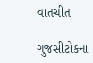વાતચીત

ગુજસીટોકના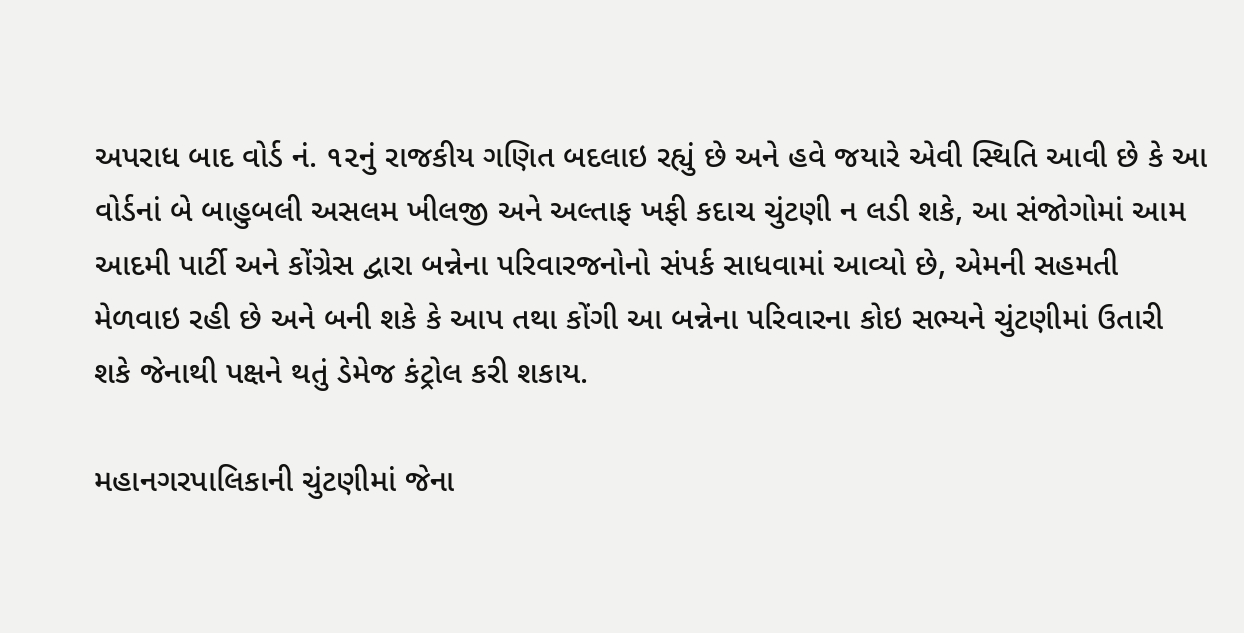અપરાધ બાદ વોર્ડ નં. ૧૨નું રાજકીય ગણિત બદલાઇ રહ્યું છે અને હવે જયારે એવી સ્થિતિ આવી છે કે આ વોર્ડનાં બે બાહુબલી અસલમ ખીલજી અને અલ્તાફ ખફી કદાચ ચુંટણી ન લડી શકે, આ સંજોગોમાં આમ આદમી પાર્ટી અને કોંગ્રેસ દ્વારા બન્નેના પરિવારજનોનો સંપર્ક સાધવામાં આવ્યો છે, એમની સહમતી મેળવાઇ રહી છે અને બની શકે કે આપ તથા કોંગી આ બન્નેના પરિવારના કોઇ સભ્યને ચુંટણીમાં ઉતારી શકે જેનાથી પક્ષને થતું ડેમેજ કંટ્રોલ કરી શકાય.

મહાનગરપાલિકાની ચુંટણીમાં જેના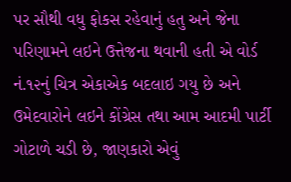પર સૌથી વધુ ફોકસ રહેવાનું હતુ અને જેના પરિણામને લઇને ઉત્તેજના થવાની હતી એ વોર્ડ નં.૧૨નું ચિત્ર એકાએક બદલાઇ ગયુ છે અને ઉમેદવારોને લઇને કોંગ્રેસ તથા આમ આદમી પાર્ટી ગોટાળે ચડી છે, જાણકારો એવું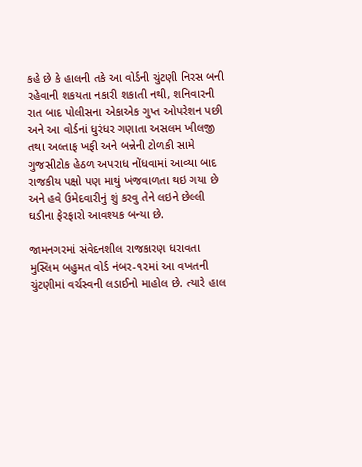કહે છે કે હાલની તકે આ વોર્ડની ચુંટણી નિરસ બની રહેવાની શકયતા નકારી શકાતી નથી, શનિવારની રાત બાદ પોલીસના એકાએક ગુપ્ત ઓપરેશન પછી અને આ વોર્ડનાં ધુરંધર ગણાતા અસલમ ખીલજી તથા અલ્તાફ ખફી અને બન્નેની ટોળકી સામે ગુજસીટોક હેઠળ અપરાધ નોંધવામાં આવ્યા બાદ રાજકીય પક્ષો પણ માથું ખંજવાળતા થઇ ગયા છે અને હવે ઉમેદવારીનું શું કરવુ તેને લઇને છેલ્લી ઘડીના ફેરફારો આવશ્યક બન્યા છે.

જામનગરમાં સંવેદનશીલ રાજકારણ ધરાવતા મુસ્લિમ બહુમત વોર્ડ નંબર-૧૨માં આ વખતની ચુંટણીમાં વર્ચસ્વની લડાઈનો માહોલ છે. ત્યારે હાલ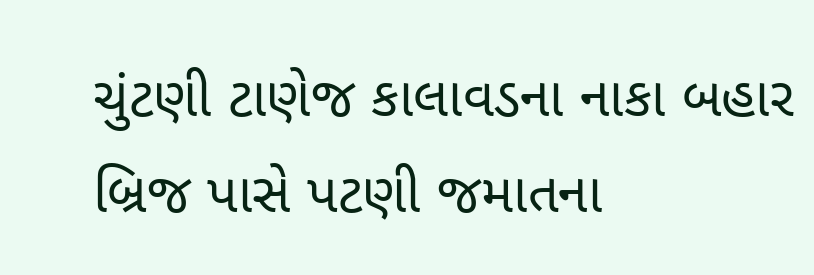ચુંટણી ટાણેજ કાલાવડના નાકા બહાર બ્રિજ પાસે પટણી જમાતના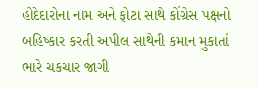હોદેદારોના નામ અને ફોટા સાથે કોંગ્રેસ પક્ષનો બહિષ્કાર કરતી અપીલ સાથેની કમાન મુકાતાં ભારે ચકચાર જાગી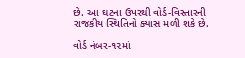છે. આ ઘટના ઉપરથી વોર્ડ-વિસ્તારની રાજકીય સ્થિતિનો ક્યાસ મળી શકે છે.

વોર્ડ નંબર-૧૨માં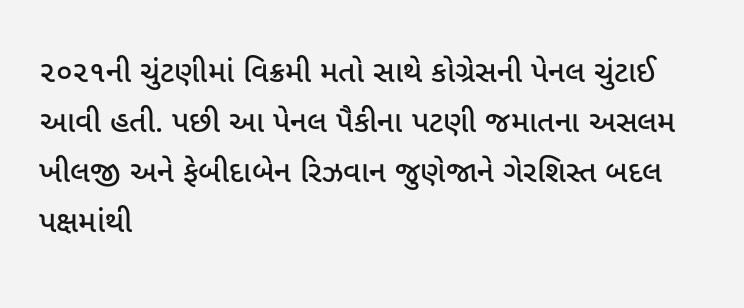૨૦૨૧ની ચુંટણીમાં વિક્રમી મતો સાથે કોગ્રેસની પેનલ ચુંટાઈ આવી હતી. પછી આ પેનલ પૈકીના પટણી જમાતના અસલમ ખીલજી અને ફેબીદાબેન રિઝવાન જુણેજાને ગેરશિસ્ત બદલ પક્ષમાંથી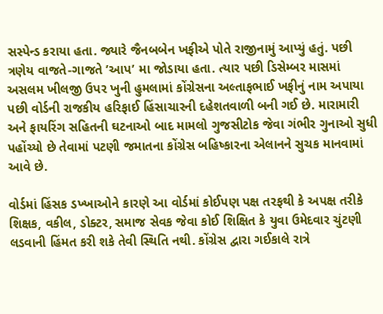સસ્પેન્ડ કરાયા હતા. જ્યારે જૈનબબેન ખફીએ પોતે રાજીનામું આપ્યું હતું. પછી ત્રણેય વાજતે-ગાજતે ’આપ’ મા જોડાયા હતા. ત્યાર પછી ડિસેમ્બર માસમાં અસલમ ખીલજી ઉપર ખુની હુમલામાં કોંગ્રેસના અલ્તાફભાઈ ખફીનું નામ અપાયા પછી વોર્ડની રાજકીય હરિફાઈ હિંસાચારની દહેશતવાળી બની ગઈ છે. મારામારી અને ફાયરિંગ સહિતની ઘટનાઓ બાદ મામલો ગુજસીટોક જેવા ગંભીર ગુનાઓ સુધી પહોંચ્યો છે તેવામાં પટણી જમાતના કોંગ્રેસ બહિષ્કારના એલાનને સુચક માનવામાં આવે છે.

વોર્ડમાં હિંસક ડખ્ખાઓને કારણે આ વોર્ડમાં કોઈપણ પક્ષ તરફથી કે અપક્ષ તરીકે શિક્ષક, વકીલ, ડોક્ટર, સમાજ સેવક જેવા કોઈ શિક્ષિત કે યુવા ઉમેદવાર ચુંટણી લડવાની હિંમત કરી શકે તેવી સ્થિતિ નથી. કોંગ્રેસ દ્વારા ગઈકાલે રાત્રે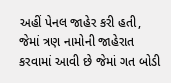અહીં પેનલ જાહેર કરી હતી, જેમાં ત્રણ નામોની જાહેરાત કરવામાં આવી છે જેમાં ગત બોડી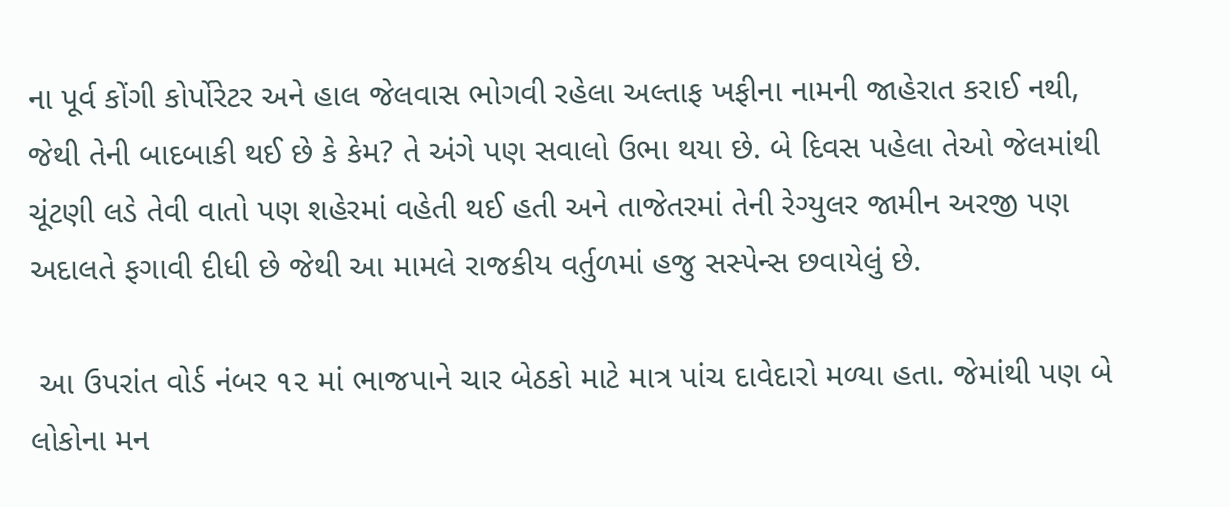ના પૂર્વ કોંગી કોર્પોરેટર અને હાલ જેલવાસ ભોગવી રહેલા અલ્તાફ ખફીના નામની જાહેરાત કરાઈ નથી, જેથી તેની બાદબાકી થઈ છે કે કેમ? તે અંગે પણ સવાલો ઉભા થયા છે. બે દિવસ પહેલા તેઓ જેલમાંથી ચૂંટણી લડે તેવી વાતો પણ શહેરમાં વહેતી થઈ હતી અને તાજેતરમાં તેની રેગ્યુલર જામીન અરજી પણ અદાલતે ફગાવી દીધી છે જેથી આ મામલે રાજકીય વર્તુળમાં હજુ સસ્પેન્સ છવાયેલું છે.

 આ ઉપરાંત વોર્ડ નંબર ૧૨ માં ભાજપાને ચાર બેઠકો માટે માત્ર પાંચ દાવેદારો મળ્યા હતા. જેમાંથી પણ બે લોકોના મન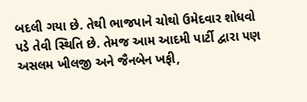બદલી ગયા છે. તેથી ભાજપાને ચોથો ઉમેદવાર શોધવો પડે તેવી સ્થિતિ છે. તેમજ આમ આદમી પાર્ટી દ્વારા પણ અસલમ ખીલજી અને જૈનબેન ખફી,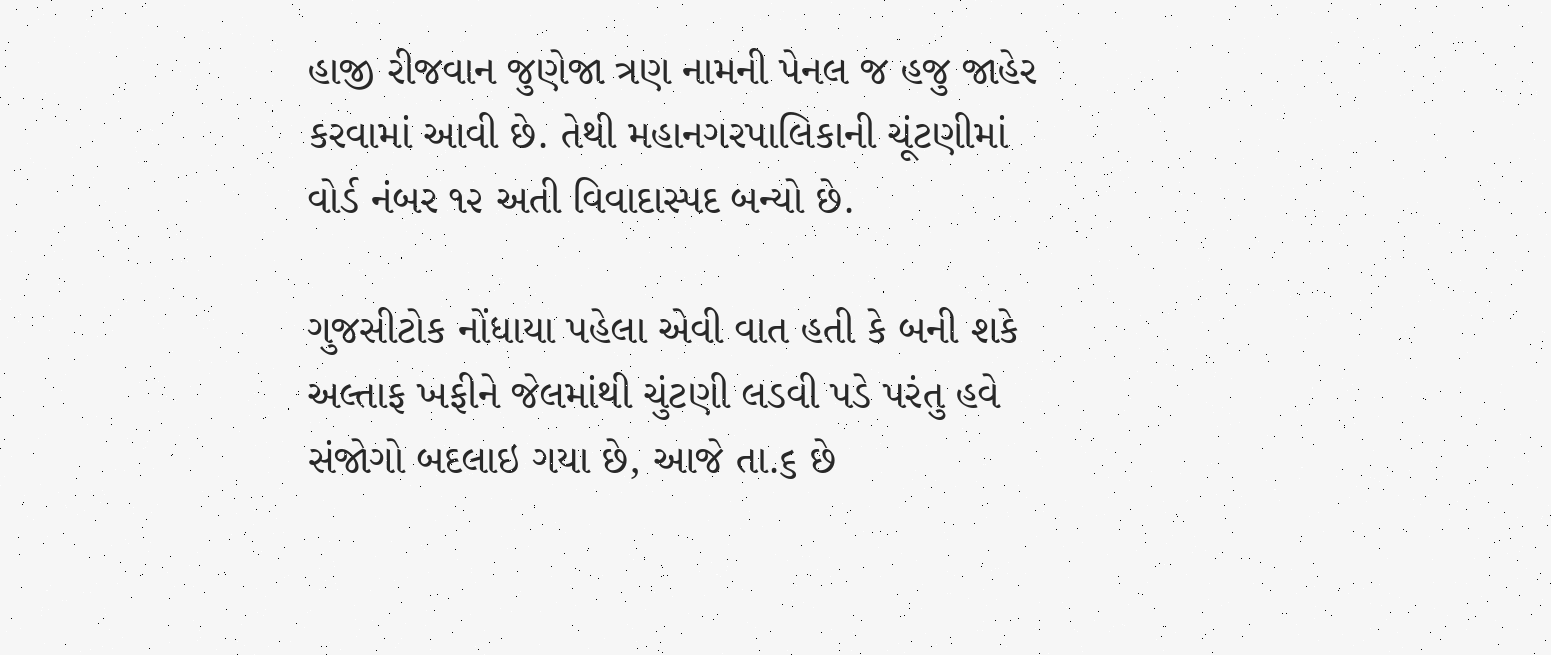હાજી રીજવાન જુણેજા ત્રણ નામની પેનલ જ હજુ જાહેર કરવામાં આવી છે. તેથી મહાનગરપાલિકાની ચૂંટણીમાં વોર્ડ નંબર ૧૨ અતી વિવાદાસ્પદ બન્યો છે.

ગુજસીટોક નોંધાયા પહેલા એવી વાત હતી કે બની શકે અલ્તાફ ખફીને જેલમાંથી ચુંટણી લડવી પડે પરંતુ હવે સંજોગો બદલાઇ ગયા છે, આજે તા.૬ છે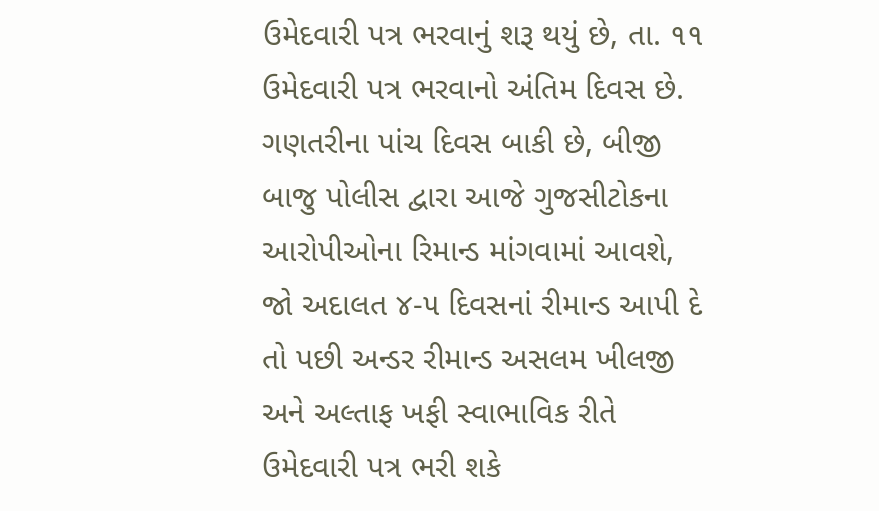ઉમેદવારી પત્ર ભરવાનું શરૂ થયું છે, તા. ૧૧ ઉમેદવારી પત્ર ભરવાનો અંતિમ દિવસ છે. ગણતરીના પાંચ દિવસ બાકી છે, બીજી બાજુ પોલીસ દ્વારા આજે ગુજસીટોકના આરોપીઓના રિમાન્ડ માંગવામાં આવશે, જો અદાલત ૪-૫ દિવસનાં રીમાન્ડ આપી દે તો પછી અન્ડર રીમાન્ડ અસલમ ખીલજી અને અલ્તાફ ખફી સ્વાભાવિક રીતે ઉમેદવારી પત્ર ભરી શકે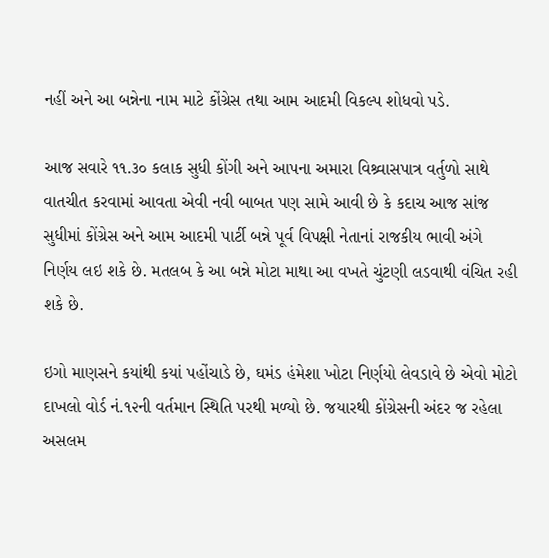નહીં અને આ બન્નેના નામ માટે કોંગ્રેસ તથા આમ આદમી વિકલ્પ શોધવો પડે.

આજ સવારે ૧૧.૩૦ કલાક સુધી કોંગી અને આપના અમારા વિશ્ર્વાસપાત્ર વર્તુળો સાથે વાતચીત કરવામાં આવતા એવી નવી બાબત પણ સામે આવી છે કે કદાચ આજ સાંજ સુધીમાં કોંગ્રેસ અને આમ આદમી પાર્ટી બન્ને પૂર્વ વિપક્ષી નેતાનાં રાજકીય ભાવી અંગે નિર્ણય લઇ શકે છે. મતલબ કે આ બન્ને મોટા માથા આ વખતે ચુંટણી લડવાથી વંચિત રહી શકે છે.

ઇગો માણસને કયાંથી કયાં પહોંચાડે છે, ઘમંડ હંમેશા ખોટા નિર્ણયો લેવડાવે છે એવો મોટો દાખલો વોર્ડ નં.૧૨ની વર્તમાન સ્થિતિ પરથી મળ્યો છે. જયારથી કોંગ્રેસની અંદર જ રહેલા અસલમ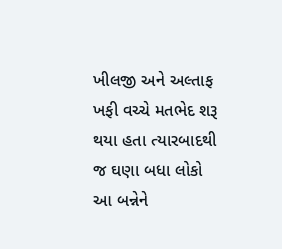ખીલજી અને અલ્તાફ ખફી વચ્ચે મતભેદ શરૂ થયા હતા ત્યારબાદથી જ ઘણા બધા લોકો આ બન્નેને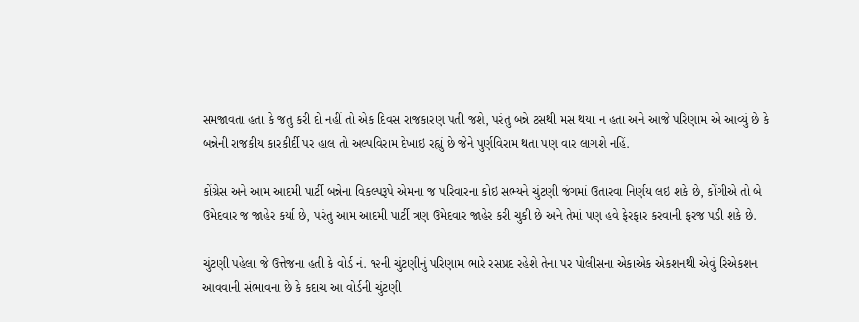સમજાવતા હતા કે જતુ કરી દો નહીં તો એક દિવસ રાજકારણ પતી જશે, પરંતુ બન્ને ટસથી મસ થયા ન હતા અને આજે પરિણામ એ આવ્યું છે કે બન્નેની રાજકીય કારકીર્દી પર હાલ તો અલ્પવિરામ દેખાઇ રહ્યું છે જેને પુર્ણવિરામ થતા પણ વાર લાગશે નહિં.

કોંગ્રેસ અને આમ આદમી પાર્ટી બન્નેના વિકલ્પરૂપે એમના જ પરિવારના કોઇ સભ્યને ચુંટણી જંગમાં ઉતારવા નિર્ણય લઇ શકે છે, કોંગીએ તો બે ઉમેદવાર જ જાહેર કર્યા છે, પરંતુ આમ આદમી પાર્ટી ત્રણ ઉમેદવાર જાહેર કરી ચુકી છે અને તેમાં પણ હવે ફેરફાર કરવાની ફરજ પડી શકે છે.

ચુંટણી પહેલા જે ઉત્તેજના હતી કે વોર્ડ નં. ૧૨ની ચુંટણીનું પરિણામ ભારે રસપ્રદ રહેશે તેના પર પોલીસના એકાએક એકશનથી એવું રિએકશન આવવાની સંભાવના છે કે કદાચ આ વોર્ડની ચુંટણી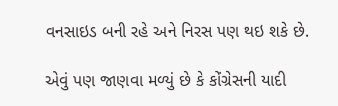વનસાઇડ બની રહે અને નિરસ પણ થઇ શકે છે.

એવું પણ જાણવા મળ્યું છે કે કોંગ્રેસની યાદી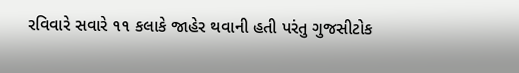રવિવારે સવારે ૧૧ કલાકે જાહેર થવાની હતી પરંતુ ગુજસીટોક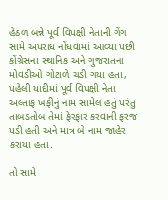હેઠળ બન્ને પૂર્વ વિપક્ષી નેતાની ગેંગ સામે અપરાધ નોંધવામાં આવ્યા પછી કોંગ્રેસના સ્થાનિક અને ગુજરાતના મોવડીઓ ગોટાળે ચડી ગયા હતા, પહેલી યાદીમાં પૂર્વ વિપક્ષી નેતા અલ્તાફ ખફીનું નામ સામેલ હતું પરંતુ તાબડતોબ તેમાં ફેરફાર કરવાની ફરજ પડી હતી અને માત્ર બે નામ જાહેર કરાયા હતા.

તો સામે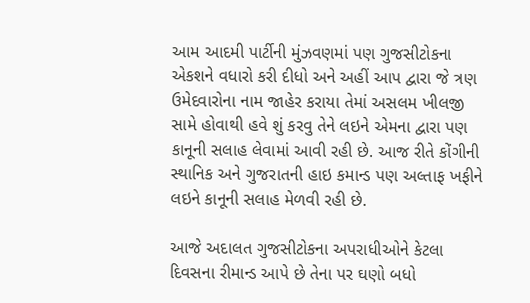આમ આદમી પાર્ટીની મુંઝવણમાં પણ ગુજસીટોકના એકશને વધારો કરી દીધો અને અહીં આપ દ્વારા જે ત્રણ ઉમેદવારોના નામ જાહેર કરાયા તેમાં અસલમ ખીલજી સામે હોવાથી હવે શું કરવુ તેને લઇને એમના દ્વારા પણ કાનૂની સલાહ લેવામાં આવી રહી છે. આજ રીતે કોંગીની સ્થાનિક અને ગુજરાતની હાઇ કમાન્ડ પણ અલ્તાફ ખફીને લઇને કાનૂની સલાહ મેળવી રહી છે.

આજે અદાલત ગુજસીટોકના અપરાધીઓને કેટલા દિવસના રીમાન્ડ આપે છે તેના પર ઘણો બધો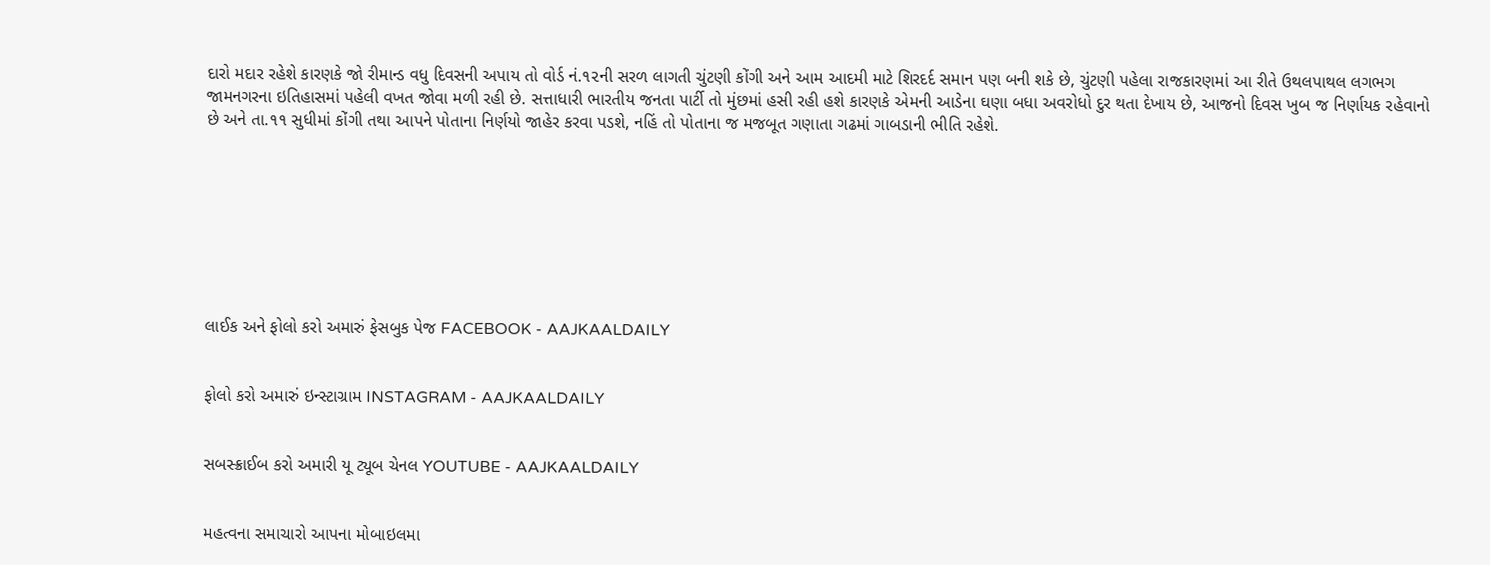દારો મદાર રહેશે કારણકે જો રીમાન્ડ વધુ દિવસની અપાય તો વોર્ડ નં.૧૨ની સરળ લાગતી ચુંટણી કોંગી અને આમ આદમી માટે શિરદર્દ સમાન પણ બની શકે છે, ચુંટણી પહેલા રાજકારણમાં આ રીતે ઉથલપાથલ લગભગ જામનગરના ઇતિહાસમાં પહેલી વખત જોવા મળી રહી છે. સત્તાધારી ભારતીય જનતા પાર્ટી તો મુંછમાં હસી રહી હશે કારણકે એમની આડેના ઘણા બધા અવરોધો દુર થતા દેખાય છે, આજનો દિવસ ખુબ જ નિર્ણાયક રહેવાનો છે અને તા.૧૧ સુધીમાં કોંગી તથા આપને પોતાના નિર્ણયો જાહેર કરવા પડશે, નહિં તો પોતાના જ મજબૂત ગણાતા ગઢમાં ગાબડાની ભીતિ રહેશે.








લાઈક અને ફોલો કરો અમારું ફેસબુક પેજ FACEBOOK - AAJKAALDAILY


ફોલો કરો અમારું ઇન્સ્ટાગ્રામ INSTAGRAM - AAJKAALDAILY


સબસ્ક્રાઈબ કરો અમારી યૂ ટ્યૂબ ચેનલ YOUTUBE - AAJKAALDAILY


મહત્વના સમાચારો આપના મોબાઇલમા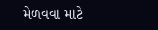મેળવવા માટે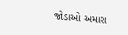જોડાઓ અમારા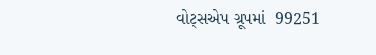વોટ્સએપ ગ્રૂપમાં  99251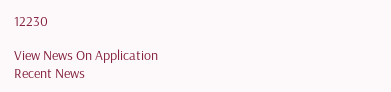12230

View News On Application
Recent News